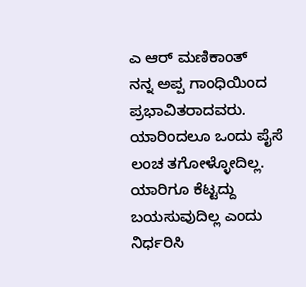ಎ ಆರ್ ಮಣಿಕಾಂತ್
ನನ್ನ ಅಪ್ಪ ಗಾಂಧಿಯಿಂದ ಪ್ರಭಾವಿತರಾದವರು. ಯಾರಿಂದಲೂ ಒಂದು ಪೈಸೆ ಲಂಚ ತಗೋಳ್ಳೋದಿಲ್ಲ. ಯಾರಿಗೂ ಕೆಟ್ಟದ್ದು ಬಯಸುವುದಿಲ್ಲ ಎಂದು ನಿರ್ಧರಿಸಿ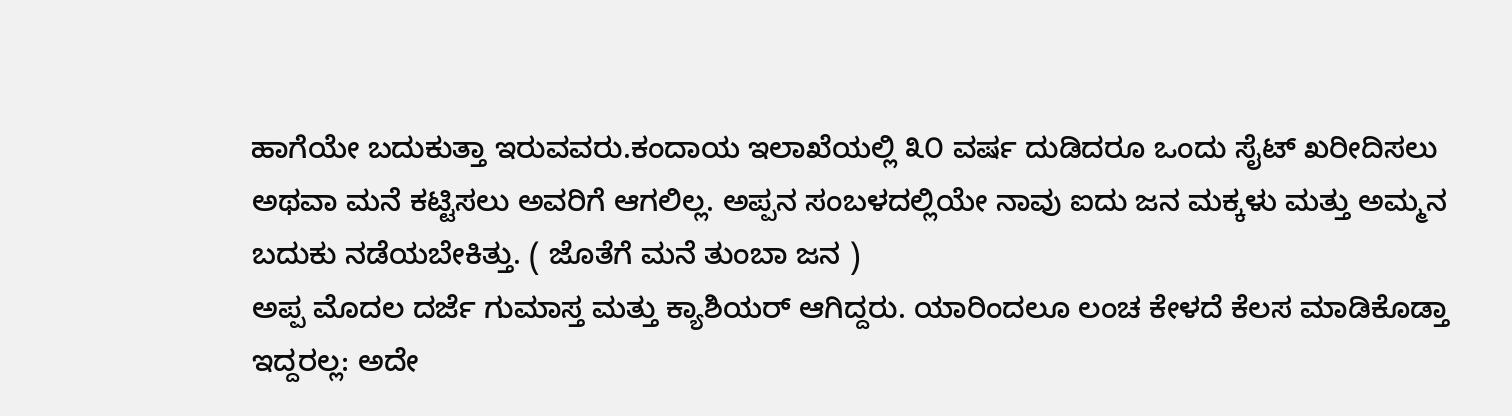ಹಾಗೆಯೇ ಬದುಕುತ್ತಾ ಇರುವವರು.ಕಂದಾಯ ಇಲಾಖೆಯಲ್ಲಿ ೩೦ ವರ್ಷ ದುಡಿದರೂ ಒಂದು ಸೈಟ್ ಖರೀದಿಸಲು ಅಥವಾ ಮನೆ ಕಟ್ಟಿಸಲು ಅವರಿಗೆ ಆಗಲಿಲ್ಲ. ಅಪ್ಪನ ಸಂಬಳದಲ್ಲಿಯೇ ನಾವು ಐದು ಜನ ಮಕ್ಕಳು ಮತ್ತು ಅಮ್ಮನ ಬದುಕು ನಡೆಯಬೇಕಿತ್ತು. ( ಜೊತೆಗೆ ಮನೆ ತುಂಬಾ ಜನ )
ಅಪ್ಪ ಮೊದಲ ದರ್ಜೆ ಗುಮಾಸ್ತ ಮತ್ತು ಕ್ಯಾಶಿಯರ್ ಆಗಿದ್ದರು. ಯಾರಿಂದಲೂ ಲಂಚ ಕೇಳದೆ ಕೆಲಸ ಮಾಡಿಕೊಡ್ತಾ ಇದ್ದರಲ್ಲ: ಅದೇ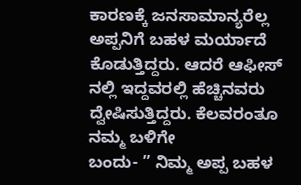ಕಾರಣಕ್ಕೆ ಜನಸಾಮಾನ್ಯರೆಲ್ಲ ಅಪ್ಪನಿಗೆ ಬಹಳ ಮರ್ಯಾದೆ ಕೊಡುತ್ತಿದ್ದರು. ಆದರೆ ಆಫೀಸ್ ನಲ್ಲಿ ಇದ್ದವರಲ್ಲಿ ಹೆಚ್ಚಿನವರು ದ್ವೇಷಿಸುತ್ತಿದ್ದರು. ಕೆಲವರಂತೂ ನಮ್ಮ ಬಳಿಗೇ
ಬಂದು- ” ನಿಮ್ಮ ಅಪ್ಪ ಬಹಳ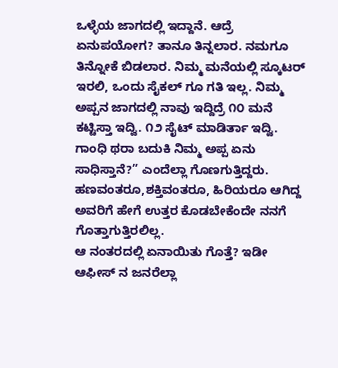ಒಳ್ಳೆಯ ಜಾಗದಲ್ಲಿ ಇದ್ದಾನೆ. ಆದ್ರೆ ಏನುಪಯೋಗ? ತಾನೂ ತಿನ್ನಲಾರ. ನಮಗೂ ತಿನ್ನೋಕೆ ಬಿಡಲಾರ. ನಿಮ್ಮ ಮನೆಯಲ್ಲಿ ಸ್ಕೂಟರ್ ಇರಲಿ, ಒಂದು ಸೈಕಲ್ ಗೂ ಗತಿ ಇಲ್ಲ. ನಿಮ್ಮ ಅಪ್ಪನ ಜಾಗದಲ್ಲಿ ನಾವು ಇದ್ದಿದ್ರೆ ೧೦ ಮನೆ ಕಟ್ಟಿಸ್ತಾ ಇದ್ವಿ. ೧೨ ಸೈಟ್ ಮಾಡಿರ್ತಾ ಇದ್ವಿ. ಗಾಂಧಿ ಥರಾ ಬದುಕಿ ನಿಮ್ಮ ಅಪ್ಪ ಏನು ಸಾಧಿಸ್ತಾನೆ?” ಎಂದೆಲ್ಲಾ ಗೊಣಗುತ್ತಿದ್ದರು. ಹಣವಂತರೂ,ಶಕ್ತಿವಂತರೂ, ಹಿರಿಯರೂ ಆಗಿದ್ದ ಅವರಿಗೆ ಹೇಗೆ ಉತ್ತರ ಕೊಡಬೇಕೆಂದೇ ನನಗೆ ಗೊತ್ತಾಗುತ್ತಿರಲಿಲ್ಲ.
ಆ ನಂತರದಲ್ಲಿ ಏನಾಯಿತು ಗೊತ್ತೆ? ಇಡೀ ಆಫೀಸ್ ನ ಜನರೆಲ್ಲಾ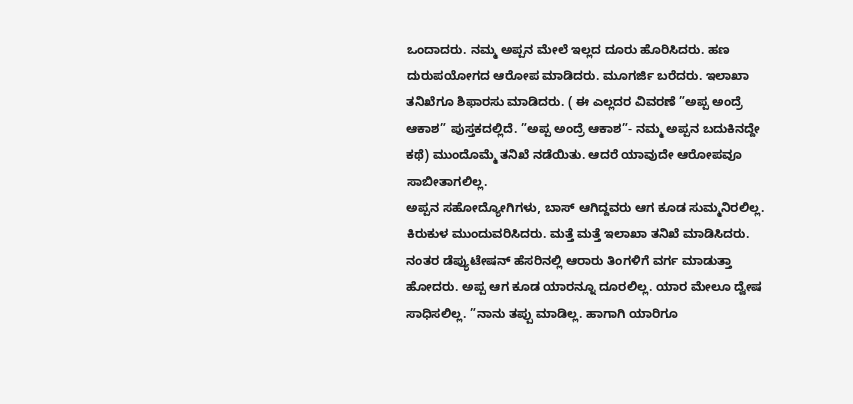ಒಂದಾದರು. ನಮ್ಮ ಅಪ್ಪನ ಮೇಲೆ ಇಲ್ಲದ ದೂರು ಹೊರಿಸಿದರು. ಹಣ ದುರುಪಯೋಗದ ಆರೋಪ ಮಾಡಿದರು. ಮೂಗರ್ಜಿ ಬರೆದರು. ಇಲಾಖಾ ತನಿಖೆಗೂ ಶಿಫಾರಸು ಮಾಡಿದರು. ( ಈ ಎಲ್ಲದರ ವಿವರಣೆ ”ಅಪ್ಪ ಅಂದ್ರೆ ಆಕಾಶ” ಪುಸ್ತಕದಲ್ಲಿದೆ. ”ಅಪ್ಪ ಅಂದ್ರೆ ಆಕಾಶ”- ನಮ್ಮ ಅಪ್ಪನ ಬದುಕಿನದ್ದೇ ಕಥೆ) ಮುಂದೊಮ್ಮೆ ತನಿಖೆ ನಡೆಯಿತು. ಆದರೆ ಯಾವುದೇ ಆರೋಪವೂ ಸಾಬೀತಾಗಲಿಲ್ಲ.
ಅಪ್ಪನ ಸಹೋದ್ಯೋಗಿಗಳು, ಬಾಸ್ ಆಗಿದ್ದವರು ಆಗ ಕೂಡ ಸುಮ್ಮನಿರಲಿಲ್ಲ. ಕಿರುಕುಳ ಮುಂದುವರಿಸಿದರು. ಮತ್ತೆ ಮತ್ತೆ ಇಲಾಖಾ ತನಿಖೆ ಮಾಡಿಸಿದರು. ನಂತರ ಡೆಪ್ಯುಟೇಷನ್ ಹೆಸರಿನಲ್ಲಿ ಆರಾರು ತಿಂಗಳಿಗೆ ವರ್ಗ ಮಾಡುತ್ತಾ ಹೋದರು. ಅಪ್ಪ ಆಗ ಕೂಡ ಯಾರನ್ನೂ ದೂರಲಿಲ್ಲ. ಯಾರ ಮೇಲೂ ದ್ವೇಷ ಸಾಧಿಸಲಿಲ್ಲ. ”ನಾನು ತಪ್ಪು ಮಾಡಿಲ್ಲ. ಹಾಗಾಗಿ ಯಾರಿಗೂ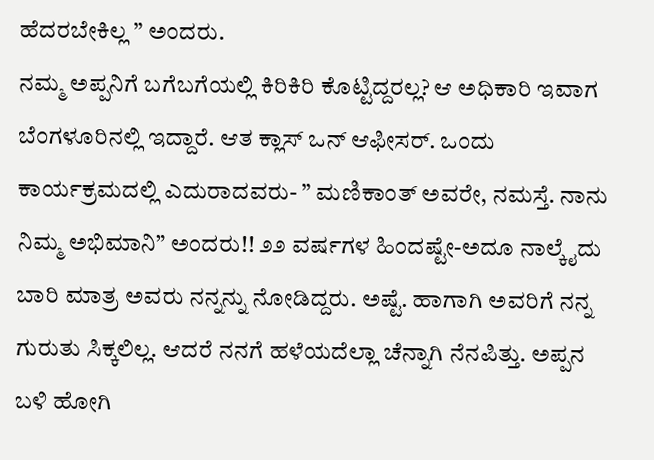ಹೆದರಬೇಕಿಲ್ಲ ” ಅಂದರು.
ನಮ್ಮ ಅಪ್ಪನಿಗೆ ಬಗೆಬಗೆಯಲ್ಲಿ ಕಿರಿಕಿರಿ ಕೊಟ್ಟಿದ್ದರಲ್ಲ? ಆ ಅಧಿಕಾರಿ ಇವಾಗ ಬೆಂಗಳೂರಿನಲ್ಲಿ ಇದ್ದಾರೆ. ಆತ ಕ್ಲಾಸ್ ಒನ್ ಆಫೀಸರ್. ಒಂದು ಕಾರ್ಯಕ್ರಮದಲ್ಲಿ ಎದುರಾದವರು- ” ಮಣಿಕಾಂತ್ ಅವರೇ, ನಮಸ್ತೆ. ನಾನು ನಿಮ್ಮ ಅಭಿಮಾನಿ” ಅಂದರು!! ೨೨ ವರ್ಷಗಳ ಹಿಂದಷ್ಟೇ-ಅದೂ ನಾಲ್ಕೈದು ಬಾರಿ ಮಾತ್ರ ಅವರು ನನ್ನನ್ನು ನೋಡಿದ್ದರು. ಅಷ್ಟೆ. ಹಾಗಾಗಿ ಅವರಿಗೆ ನನ್ನ ಗುರುತು ಸಿಕ್ಕಲಿಲ್ಲ. ಆದರೆ ನನಗೆ ಹಳೆಯದೆಲ್ಲಾ ಚೆನ್ನಾಗಿ ನೆನಪಿತ್ತು. ಅಪ್ಪನ ಬಳಿ ಹೋಗಿ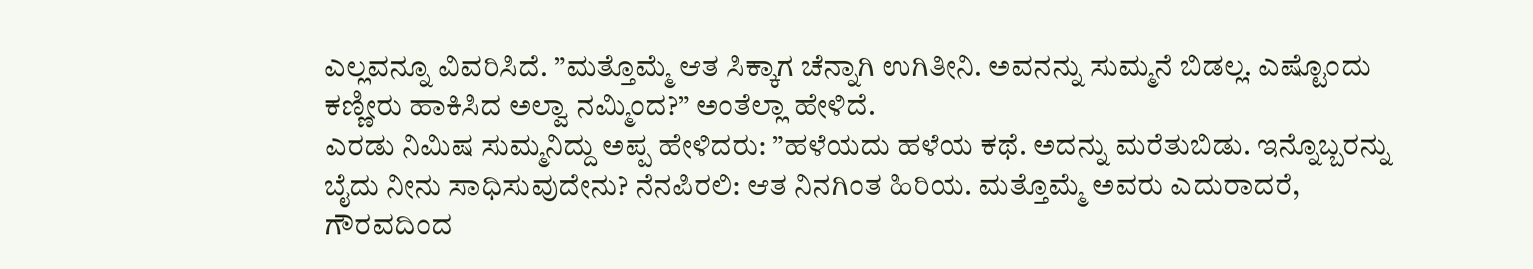ಎಲ್ಲವನ್ನೂ ವಿವರಿಸಿದೆ. ”ಮತ್ತೊಮ್ಮೆ ಆತ ಸಿಕ್ಕಾಗ ಚೆನ್ನಾಗಿ ಉಗಿತೀನಿ. ಅವನನ್ನು ಸುಮ್ಮನೆ ಬಿಡಲ್ಲ. ಎಷ್ಟೊಂದು ಕಣ್ಣೀರು ಹಾಕಿಸಿದ ಅಲ್ವಾ ನಮ್ಮಿಂದ?” ಅಂತೆಲ್ಲಾ ಹೇಳಿದೆ.
ಎರಡು ನಿಮಿಷ ಸುಮ್ಮನಿದ್ದು ಅಪ್ಪ ಹೇಳಿದರು: ”ಹಳೆಯದು ಹಳೆಯ ಕಥೆ. ಅದನ್ನು ಮರೆತುಬಿಡು. ಇನ್ನೊಬ್ಬರನ್ನು ಬೈದು ನೀನು ಸಾಧಿಸುವುದೇನು? ನೆನಪಿರಲಿ: ಆತ ನಿನಗಿಂತ ಹಿರಿಯ. ಮತ್ತೊಮ್ಮೆ ಅವರು ಎದುರಾದರೆ, ಗೌರವದಿಂದ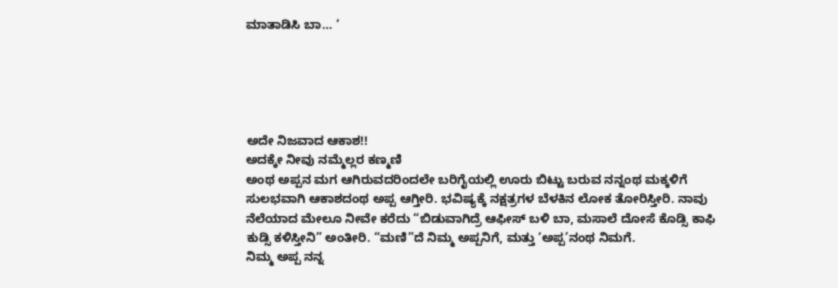ಮಾತಾಡಿಸಿ ಬಾ… ‘





ಅದೇ ನಿಜವಾದ ಆಕಾಶ!!
ಅದಕ್ಕೇ ನೀವು ನಮ್ಮೆಲ್ಲರ ಕಣ್ಮಣಿ
ಅಂಥ ಅಪ್ಪನ ಮಗ ಆಗಿರುವದರಿಂದಲೇ ಬರಿಗೈಯಲ್ಲಿ ಊರು ಬಿಟ್ಟು ಬರುವ ನನ್ನಂಥ ಮಕ್ಕಳಿಗೆ ಸುಲಭವಾಗಿ ಆಕಾಶದಂಥ ಅಪ್ಪ ಆಗ್ತೀರಿ. ಭವಿಷ್ಯಕ್ಕೆ ನಕ್ಷತ್ರಗಳ ಬೆಳಕಿನ ಲೋಕ ತೋರಿಸ್ತೀರಿ. ನಾವು ನೆಲೆಯಾದ ಮೇಲೂ ನೀವೇ ಕರೆದು “ಬಿಡುವಾಗಿದ್ರೆ ಆಫೀಸ್ ಬಳಿ ಬಾ, ಮಸಾಲೆ ದೋಸೆ ಕೊಡ್ಸಿ ಕಾಫಿ ಕುಡ್ಸಿ ಕಳಿಸ್ತೀನಿ” ಅಂತೀರಿ. “ಮಣಿ”ದೆ ನಿಮ್ಮ ಅಪ್ಪನಿಗೆ, ಮತ್ತು ‘ಅಪ್ಪ’ನಂಥ ನಿಮಗೆ.
ನಿಮ್ಮ ಅಪ್ಪ ನನ್ನ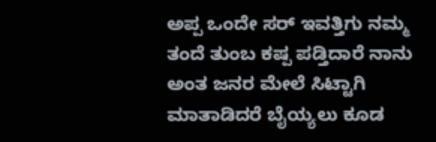ಅಪ್ಪ ಒಂದೇ ಸರ್ ಇವತ್ತಿಗು ನಮ್ಮ ತಂದೆ ತುಂಬ ಕಷ್ಪ ಪಡ್ತಿದಾರೆ ನಾನು ಅಂತ ಜನರ ಮೇಲೆ ಸಿಟ್ಟಾಗಿ ಮಾತಾಡಿದರೆ ಬೈಯ್ಯಲು ಕೂಡ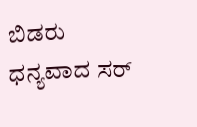ಬಿಡರು ಧನ್ಯವಾದ ಸರ್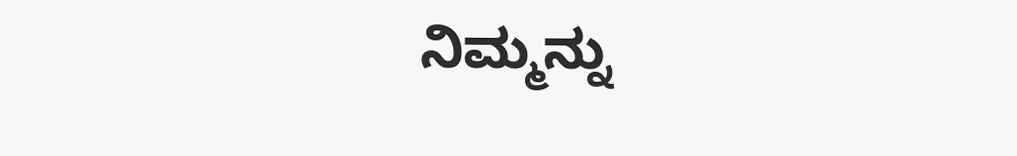ನಿಮ್ಮನ್ನು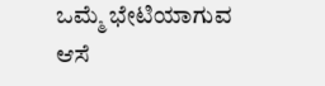ಒಮ್ಮೆ ಭೇಟಿಯಾಗುವ ಆಸೆ